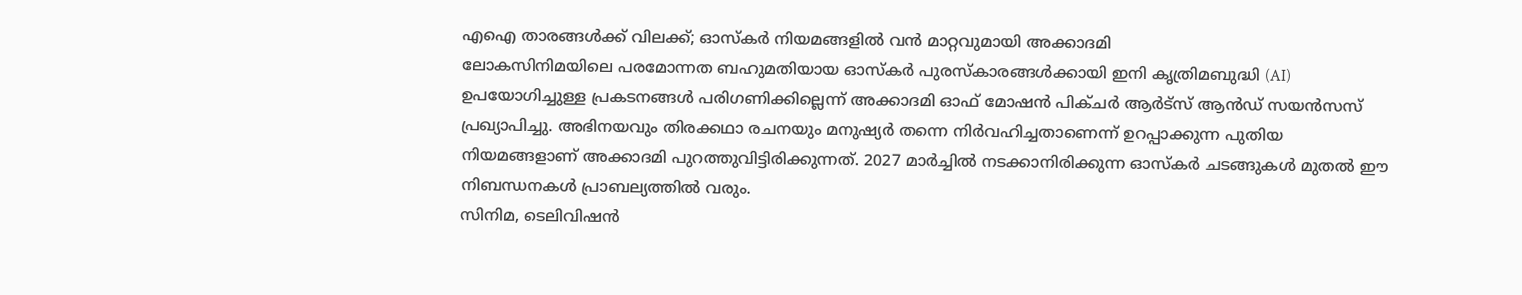എഐ താരങ്ങൾക്ക് വിലക്ക്; ഓസ്കർ നിയമങ്ങളിൽ വൻ മാറ്റവുമായി അക്കാദമി
ലോകസിനിമയിലെ പരമോന്നത ബഹുമതിയായ ഓസ്കർ പുരസ്കാരങ്ങൾക്കായി ഇനി കൃത്രിമബുദ്ധി (AI) ഉപയോഗിച്ചുള്ള പ്രകടനങ്ങൾ പരിഗണിക്കില്ലെന്ന് അക്കാദമി ഓഫ് മോഷൻ പിക്ചർ ആർട്സ് ആൻഡ് സയൻസസ് പ്രഖ്യാപിച്ചു. അഭിനയവും തിരക്കഥാ രചനയും മനുഷ്യർ തന്നെ നിർവഹിച്ചതാണെന്ന് ഉറപ്പാക്കുന്ന പുതിയ നിയമങ്ങളാണ് അക്കാദമി പുറത്തുവിട്ടിരിക്കുന്നത്. 2027 മാർച്ചിൽ നടക്കാനിരിക്കുന്ന ഓസ്കർ ചടങ്ങുകൾ മുതൽ ഈ നിബന്ധനകൾ പ്രാബല്യത്തിൽ വരും.
സിനിമ, ടെലിവിഷൻ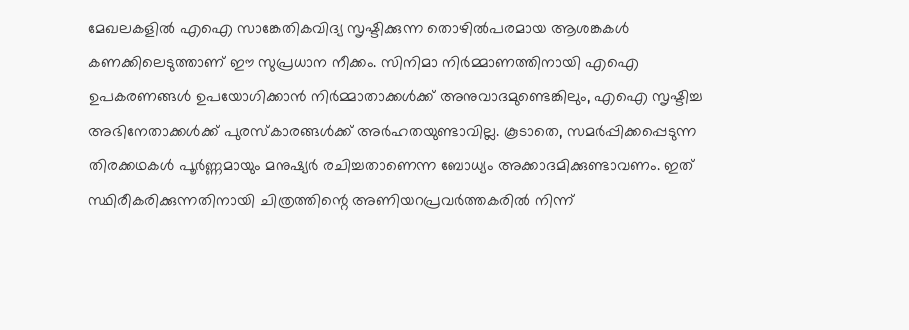മേഖലകളിൽ എഐ സാങ്കേതികവിദ്യ സൃഷ്ടിക്കുന്ന തൊഴിൽപരമായ ആശങ്കകൾ കണക്കിലെടുത്താണ് ഈ സുപ്രധാന നീക്കം. സിനിമാ നിർമ്മാണത്തിനായി എഐ ഉപകരണങ്ങൾ ഉപയോഗിക്കാൻ നിർമ്മാതാക്കൾക്ക് അനുവാദമുണ്ടെങ്കിലും, എഐ സൃഷ്ടിച്ച അഭിനേതാക്കൾക്ക് പുരസ്കാരങ്ങൾക്ക് അർഹതയുണ്ടാവില്ല. കൂടാതെ, സമർപ്പിക്കപ്പെടുന്ന തിരക്കഥകൾ പൂർണ്ണമായും മനുഷ്യർ രചിച്ചതാണെന്ന ബോധ്യം അക്കാദമിക്കുണ്ടാവണം. ഇത് സ്ഥിരീകരിക്കുന്നതിനായി ചിത്രത്തിന്റെ അണിയറപ്രവർത്തകരിൽ നിന്ന്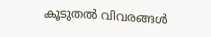കൂടുതൽ വിവരങ്ങൾ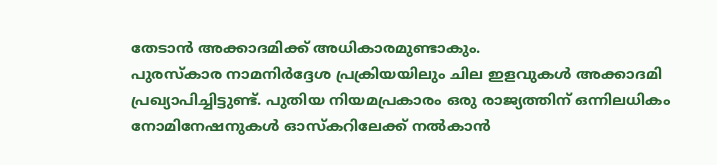തേടാൻ അക്കാദമിക്ക് അധികാരമുണ്ടാകും.
പുരസ്കാര നാമനിർദ്ദേശ പ്രക്രിയയിലും ചില ഇളവുകൾ അക്കാദമി പ്രഖ്യാപിച്ചിട്ടുണ്ട്. പുതിയ നിയമപ്രകാരം ഒരു രാജ്യത്തിന് ഒന്നിലധികം നോമിനേഷനുകൾ ഓസ്കറിലേക്ക് നൽകാൻ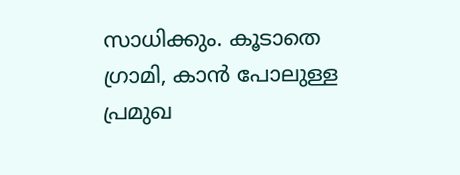സാധിക്കും. കൂടാതെ ഗ്രാമി, കാൻ പോലുള്ള പ്രമുഖ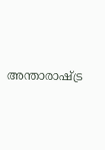അന്താരാഷ്ട്ര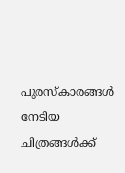പുരസ്കാരങ്ങൾ നേടിയ ചിത്രങ്ങൾക്ക്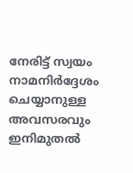നേരിട്ട് സ്വയം നാമനിർദ്ദേശം ചെയ്യാനുള്ള അവസരവും ഇനിമുതൽ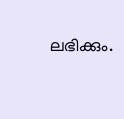ലഭിക്കും.